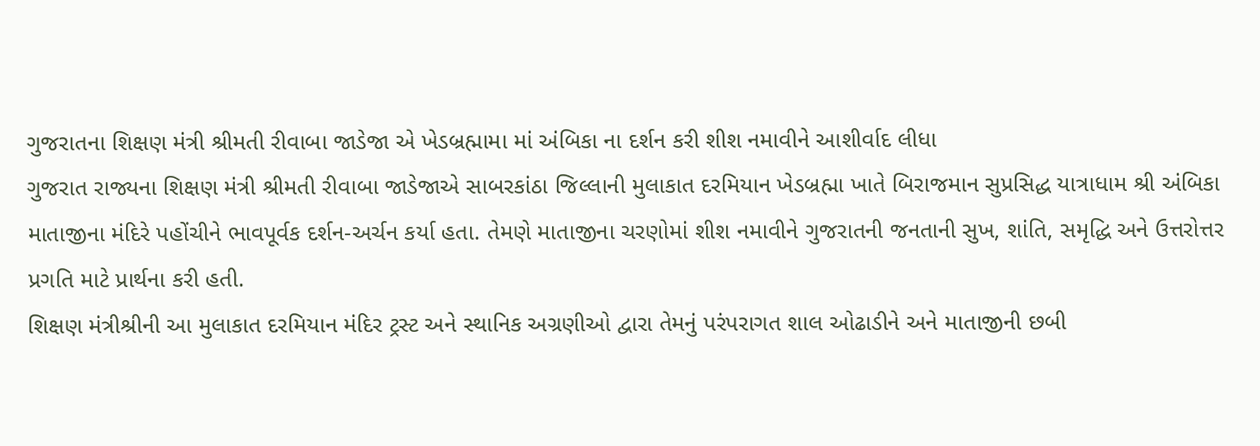ગુજરાતના શિક્ષણ મંત્રી શ્રીમતી રીવાબા જાડેજા એ ખેડબ્રહ્મામા માં અંબિકા ના દર્શન કરી શીશ નમાવીને આશીર્વાદ લીધા
ગુજરાત રાજ્યના શિક્ષણ મંત્રી શ્રીમતી રીવાબા જાડેજાએ સાબરકાંઠા જિલ્લાની મુલાકાત દરમિયાન ખેડબ્રહ્મા ખાતે બિરાજમાન સુપ્રસિદ્ધ યાત્રાધામ શ્રી અંબિકા માતાજીના મંદિરે પહોંચીને ભાવપૂર્વક દર્શન-અર્ચન કર્યા હતા. તેમણે માતાજીના ચરણોમાં શીશ નમાવીને ગુજરાતની જનતાની સુખ, શાંતિ, સમૃદ્ધિ અને ઉત્તરોત્તર પ્રગતિ માટે પ્રાર્થના કરી હતી.
શિક્ષણ મંત્રીશ્રીની આ મુલાકાત દરમિયાન મંદિર ટ્રસ્ટ અને સ્થાનિક અગ્રણીઓ દ્વારા તેમનું પરંપરાગત શાલ ઓઢાડીને અને માતાજીની છબી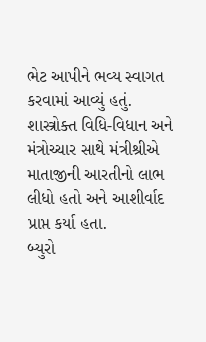ભેટ આપીને ભવ્ય સ્વાગત કરવામાં આવ્યું હતું.
શાસ્ત્રોક્ત વિધિ-વિધાન અને મંત્રોચ્ચાર સાથે મંત્રીશ્રીએ માતાજીની આરતીનો લાભ લીધો હતો અને આશીર્વાદ પ્રાપ્ત કર્યા હતા.
બ્યુરો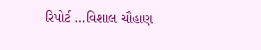રિપોર્ટ …વિશાલ ચૌહાણ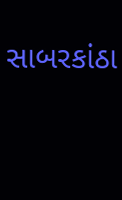સાબરકાંઠા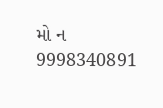મો ન 9998340891